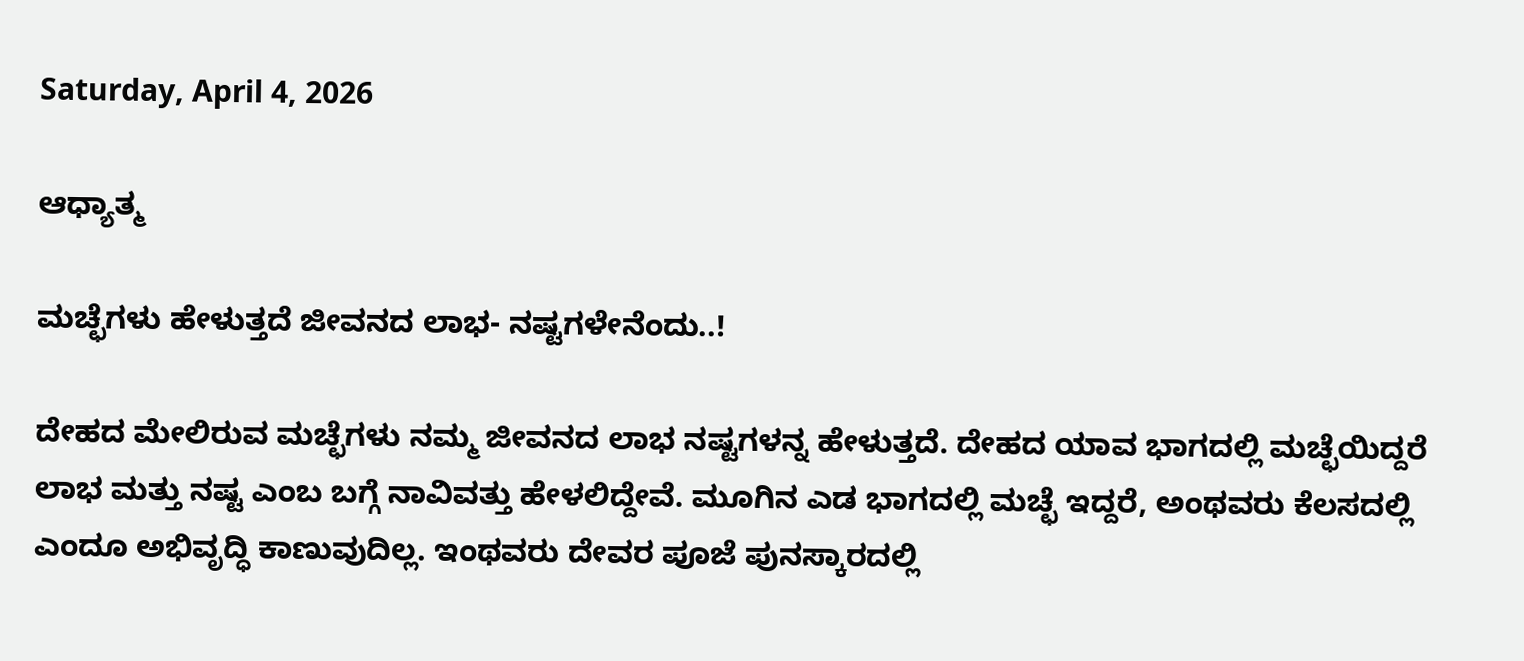Saturday, April 4, 2026

ಆಧ್ಯಾತ್ಮ

ಮಚ್ಛೆಗಳು ಹೇಳುತ್ತದೆ ಜೀವನದ ಲಾಭ- ನಷ್ಟಗಳೇನೆಂದು..!

ದೇಹದ ಮೇಲಿರುವ ಮಚ್ಛೆಗಳು ನಮ್ಮ ಜೀವನದ ಲಾಭ ನಷ್ಟಗಳನ್ನ ಹೇಳುತ್ತದೆ. ದೇಹದ ಯಾವ ಭಾಗದಲ್ಲಿ ಮಚ್ಛೆಯಿದ್ದರೆ ಲಾಭ ಮತ್ತು ನಷ್ಟ ಎಂಬ ಬಗ್ಗೆ ನಾವಿವತ್ತು ಹೇಳಲಿದ್ದೇವೆ. ಮೂಗಿನ ಎಡ ಭಾಗದಲ್ಲಿ ಮಚ್ಛೆ ಇದ್ದರೆ, ಅಂಥವರು ಕೆಲಸದಲ್ಲಿ ಎಂದೂ ಅಭಿವೃದ್ಧಿ ಕಾಣುವುದಿಲ್ಲ. ಇಂಥವರು ದೇವರ ಪೂಜೆ ಪುನಸ್ಕಾರದಲ್ಲಿ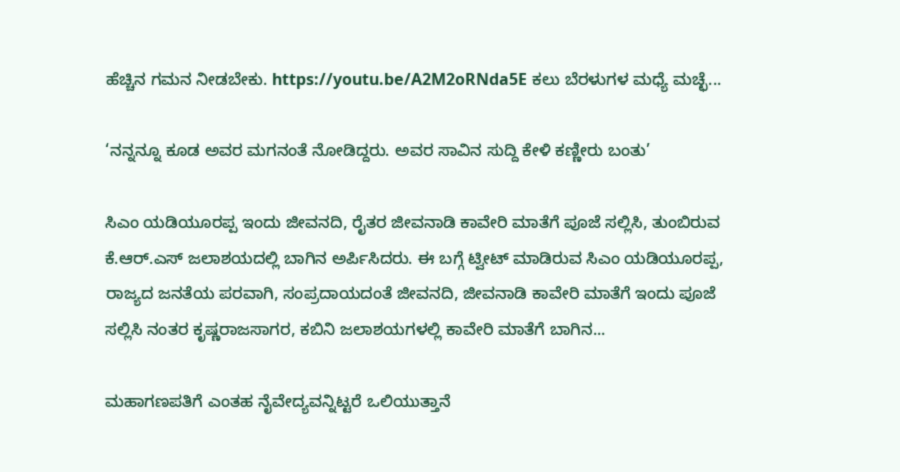ಹೆಚ್ಚಿನ ಗಮನ ನೀಡಬೇಕು. https://youtu.be/A2M2oRNda5E ಕಲು ಬೆರಳುಗಳ ಮಧ್ಯೆ ಮಚ್ಛೆ...

‘ನನ್ನನ್ನೂ ಕೂಡ ಅವರ ಮಗನಂತೆ ನೋಡಿದ್ದರು. ಅವರ ಸಾವಿನ ಸುದ್ದಿ ಕೇಳಿ ಕಣ್ಣೀರು ಬಂತು’

ಸಿಎಂ ಯಡಿಯೂರಪ್ಪ ಇಂದು ಜೀವನದಿ, ರೈತರ ಜೀವನಾಡಿ ಕಾವೇರಿ ಮಾತೆಗೆ ಪೂಜೆ ಸಲ್ಲಿಸಿ, ತುಂಬಿರುವ ಕೆ.ಆರ್.ಎಸ್ ಜಲಾಶಯದಲ್ಲಿ ಬಾಗಿನ ಅರ್ಪಿಸಿದರು. ಈ ಬಗ್ಗೆ ಟ್ವೀಟ್ ಮಾಡಿರುವ ಸಿಎಂ ಯಡಿಯೂರಪ್ಪ, ರಾಜ್ಯದ ಜನತೆಯ ಪರವಾಗಿ, ಸಂಪ್ರದಾಯದಂತೆ ಜೀವನದಿ, ಜೀವನಾಡಿ ಕಾವೇರಿ ಮಾತೆಗೆ ಇಂದು ಪೂಜೆ ಸಲ್ಲಿಸಿ ನಂತರ ಕೃಷ್ಣರಾಜಸಾಗರ, ಕಬಿನಿ ಜಲಾಶಯಗಳಲ್ಲಿ ಕಾವೇರಿ ಮಾತೆಗೆ ಬಾಗಿನ...

ಮಹಾಗಣಪತಿಗೆ ಎಂತಹ ನೈವೇದ್ಯವನ್ನಿಟ್ಟರೆ ಒಲಿಯುತ್ತಾನೆ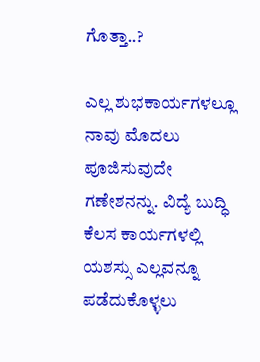ಗೊತ್ತಾ..?

ಎಲ್ಲ ಶುಭಕಾರ್ಯಗಳಲ್ಲೂ ನಾವು ಮೊದಲು ಪೂಜಿಸುವುದೇ ಗಣೇಶನನ್ನು. ವಿದ್ಯೆ ಬುದ್ಧಿ ಕೆಲಸ ಕಾರ್ಯಗಳಲ್ಲಿ ಯಶಸ್ಸು ಎಲ್ಲವನ್ನೂ ಪಡೆದುಕೊಳ್ಳಲು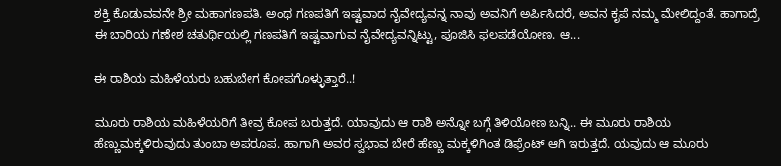ಶಕ್ತಿ ಕೊಡುವವನೇ ಶ್ರೀ ಮಹಾಗಣಪತಿ. ಅಂಥ ಗಣಪತಿಗೆ ಇಷ್ಟವಾದ ನೈವೇದ್ಯವನ್ನ ನಾವು ಅವನಿಗೆ ಅರ್ಪಿಸಿದರೆ, ಅವನ ಕೃಪೆ ನಮ್ಮ ಮೇಲಿದ್ದಂತೆ. ಹಾಗಾದ್ರೆ ಈ ಬಾರಿಯ ಗಣೇಶ ಚತುರ್ಥಿಯಲ್ಲಿ ಗಣಪತಿಗೆ ಇಷ್ಟವಾಗುವ ನೈವೇದ್ಯವನ್ನಿಟ್ಟು, ಪೂಜಿಸಿ ಫಲಪಡೆಯೋಣ. ಆ...

ಈ ರಾಶಿಯ ಮಹಿಳೆಯರು ಬಹುಬೇಗ ಕೋಪಗೊಳ್ಳುತ್ತಾರೆ..!

ಮೂರು ರಾಶಿಯ ಮಹಿಳೆಯರಿಗೆ ತೀವ್ರ ಕೋಪ ಬರುತ್ತದೆ. ಯಾವುದು ಆ ರಾಶಿ ಅನ್ನೋ ಬಗ್ಗೆ ತಿಳಿಯೋಣ ಬನ್ನಿ.. ಈ ಮೂರು ರಾಶಿಯ ಹೆಣ್ಣುಮಕ್ಕಳಿರುವುದು ತುಂಬಾ ಅಪರೂಪ. ಹಾಗಾಗಿ ಅವರ ಸ್ವಭಾವ ಬೇರೆ ಹೆಣ್ಣು ಮಕ್ಕಳಿಗಿಂತ ಡಿಫ್ರೆಂಟ್ ಆಗಿ ಇರುತ್ತದೆ. ಯವುದು ಆ ಮೂರು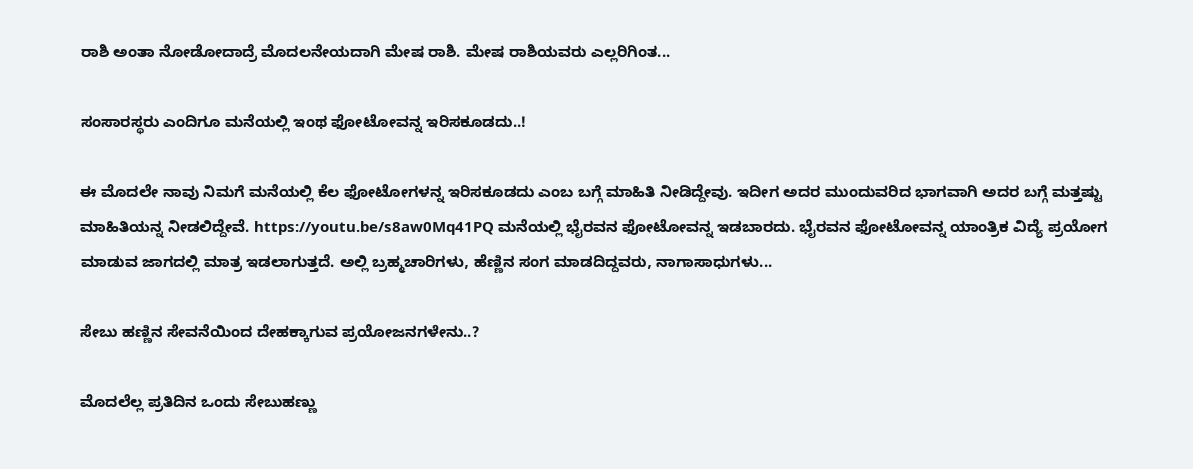ರಾಶಿ ಅಂತಾ ನೋಡೋದಾದ್ರೆ ಮೊದಲನೇಯದಾಗಿ ಮೇಷ ರಾಶಿ. ಮೇಷ ರಾಶಿಯವರು ಎಲ್ಲರಿಗಿಂತ...

ಸಂಸಾರಸ್ಥರು ಎಂದಿಗೂ ಮನೆಯಲ್ಲಿ ಇಂಥ ಫೋಟೋವನ್ನ ಇರಿಸಕೂಡದು..!

ಈ ಮೊದಲೇ ನಾವು ನಿಮಗೆ ಮನೆಯಲ್ಲಿ ಕೆಲ ಫೋಟೋಗಳನ್ನ ಇರಿಸಕೂಡದು ಎಂಬ ಬಗ್ಗೆ ಮಾಹಿತಿ ನೀಡಿದ್ದೇವು. ಇದೀಗ ಅದರ ಮುಂದುವರಿದ ಭಾಗವಾಗಿ ಅದರ ಬಗ್ಗೆ ಮತ್ತಷ್ಟು ಮಾಹಿತಿಯನ್ನ ನೀಡಲಿದ್ದೇವೆ. https://youtu.be/s8aw0Mq41PQ ಮನೆಯಲ್ಲಿ ಭೈರವನ ಫೋಟೋವನ್ನ ಇಡಬಾರದು. ಭೈರವನ ಫೋಟೋವನ್ನ ಯಾಂತ್ರಿಕ ವಿದ್ಯೆ ಪ್ರಯೋಗ ಮಾಡುವ ಜಾಗದಲ್ಲಿ ಮಾತ್ರ ಇಡಲಾಗುತ್ತದೆ. ಅಲ್ಲಿ ಬ್ರಹ್ಮಚಾರಿಗಳು, ಹೆಣ್ಣಿನ ಸಂಗ ಮಾಡದಿದ್ದವರು, ನಾಗಾಸಾಧುಗಳು...

ಸೇಬು ಹಣ್ಣಿನ ಸೇವನೆಯಿಂದ ದೇಹಕ್ಕಾಗುವ ಪ್ರಯೋಜನಗಳೇನು..?

ಮೊದಲೆಲ್ಲ ಪ್ರತಿದಿನ ಒಂದು ಸೇಬುಹಣ್ಣು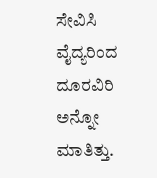ಸೇವಿಸಿ ವೈದ್ಯರಿಂದ ದೂರವಿರಿ ಅನ್ನೋ ಮಾತಿತ್ತು.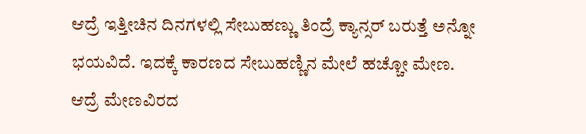ಆದ್ರೆ ಇತ್ತೀಚಿನ ದಿನಗಳಲ್ಲಿ ಸೇಬುಹಣ್ಣು ತಿಂದ್ರೆ ಕ್ಯಾನ್ಸರ್ ಬರುತ್ತೆ ಅನ್ನೋ ಭಯವಿದೆ. ಇದಕ್ಕೆ ಕಾರಣದ ಸೇಬುಹಣ್ಣಿನ ಮೇಲೆ ಹಚ್ಚೋ ಮೇಣ. ಆದ್ರೆ ಮೇಣವಿರದ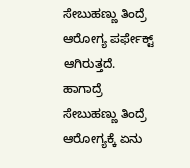ಸೇಬುಹಣ್ಣು ತಿಂದ್ರೆ ಆರೋಗ್ಯ ಪರ್ಫೇಕ್ಟ್ ಆಗಿರುತ್ತದೆ. ಹಾಗಾದ್ರೆ ಸೇಬುಹಣ್ಣು ತಿಂದ್ರೆ ಆರೋಗ್ಯಕ್ಕೆ ಏನು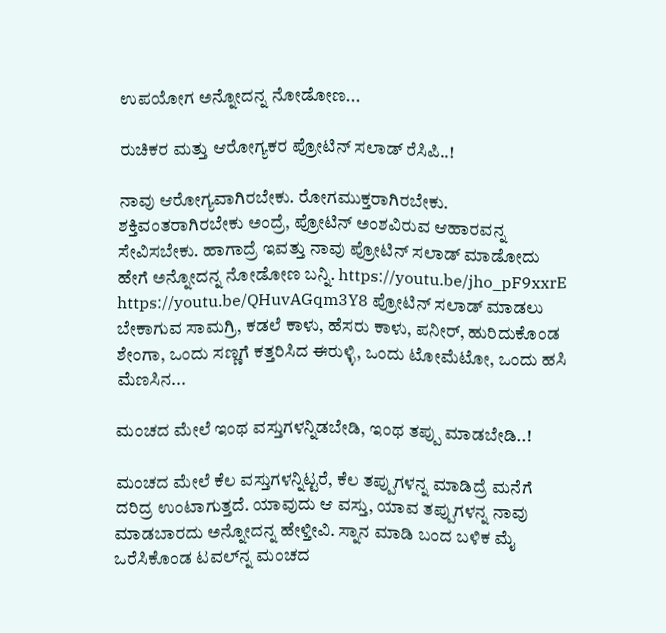ಉಪಯೋಗ ಅನ್ನೋದನ್ನ ನೋಡೋಣ...

ರುಚಿಕರ ಮತ್ತು ಆರೋಗ್ಯಕರ ಪ್ರೋಟಿನ್ ಸಲಾಡ್ ರೆಸಿಪಿ..!

ನಾವು ಆರೋಗ್ಯವಾಗಿರಬೇಕು. ರೋಗಮುಕ್ತರಾಗಿರಬೇಕು. ಶಕ್ತಿವಂತರಾಗಿರಬೇಕು ಅಂದ್ರೆ, ಪ್ರೋಟಿನ್ ಅಂಶವಿರುವ ಆಹಾರವನ್ನ ಸೇವಿಸಬೇಕು. ಹಾಗಾದ್ರೆ ಇವತ್ತು ನಾವು ಪ್ರೋಟಿನ್ ಸಲಾಡ್ ಮಾಡೋದು ಹೇಗೆ ಅನ್ನೋದನ್ನ ನೋಡೋಣ ಬನ್ನಿ. https://youtu.be/jho_pF9xxrE https://youtu.be/QHuvAGqm3Y8 ಪ್ರೋಟಿನ್ ಸಲಾಡ್ ಮಾಡಲು ಬೇಕಾಗುವ ಸಾಮಗ್ರಿ, ಕಡಲೆ ಕಾಳು, ಹೆಸರು ಕಾಳು, ಪನೀರ್, ಹುರಿದುಕೊಂಡ ಶೇಂಗಾ, ಒಂದು ಸಣ್ಣಗೆ ಕತ್ತರಿಸಿದ ಈರುಳ್ಳಿ, ಒಂದು ಟೋಮೆಟೋ, ಒಂದು ಹಸಿ ಮೆಣಸಿನ...

ಮಂಚದ ಮೇಲೆ ಇಂಥ ವಸ್ತುಗಳನ್ನಿಡಬೇಡಿ, ಇಂಥ ತಪ್ಪು ಮಾಡಬೇಡಿ..!

ಮಂಚದ ಮೇಲೆ ಕೆಲ ವಸ್ತುಗಳನ್ನಿಟ್ಟರೆ, ಕೆಲ ತಪ್ಪುಗಳನ್ನ ಮಾಡಿದ್ರೆ ಮನೆಗೆ ದರಿದ್ರ ಉಂಟಾಗುತ್ತದೆ. ಯಾವುದು ಆ ವಸ್ತು, ಯಾವ ತಪ್ಪುಗಳನ್ನ ನಾವು ಮಾಡಬಾರದು ಅನ್ನೋದನ್ನ ಹೇಳ್ತೀವಿ. ಸ್ನಾನ ಮಾಡಿ ಬಂದ ಬಳಿಕ ಮೈ ಒರೆಸಿಕೊಂಡ ಟವಲ್‌ನ್ನ ಮಂಚದ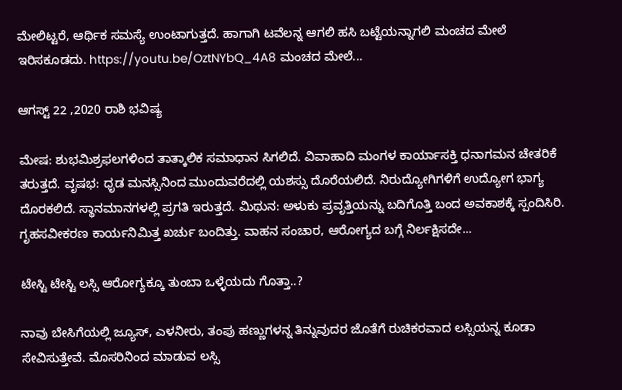ಮೇಲಿಟ್ಟರೆ, ಆರ್ಥಿಕ ಸಮಸ್ಯೆ ಉಂಟಾಗುತ್ತದೆ. ಹಾಗಾಗಿ ಟವೆಲನ್ನ ಆಗಲಿ ಹಸಿ ಬಟ್ಟೆಯನ್ನಾಗಲಿ ಮಂಚದ ಮೇಲೆ ಇರಿಸಕೂಡದು. https://youtu.be/OztNYbQ_4A8 ಮಂಚದ ಮೇಲೆ...

ಆಗಸ್ಟ್ 22 ,2020 ರಾಶಿ ಭವಿಷ್ಯ

ಮೇಷ: ಶುಭಮಿಶ್ರಫಲಗಳಿಂದ ತಾತ್ಕಾಲಿಕ ಸಮಾಧಾನ ಸಿಗಲಿದೆ. ವಿವಾಹಾದಿ ಮಂಗಳ ಕಾರ್ಯಾಸಕ್ತಿ ಧನಾಗಮನ ಚೇತರಿಕೆ ತರುತ್ತದೆ. ವೃಷಭ: ಧೃಡ ಮನಸ್ಸಿನಿಂದ ಮುಂದುವರೆದಲ್ಲಿ ಯಶಸ್ಸು ದೊರೆಯಲಿದೆ. ನಿರುದ್ಯೋಗಿಗಳಿಗೆ ಉದ್ಯೋಗ ಭಾಗ್ಯ ದೊರಕಲಿದೆ. ಸ್ಥಾನಮಾನಗಳಲ್ಲಿ ಪ್ರಗತಿ ಇರುತ್ತದೆ. ಮಿಥುನ: ಅಳುಕು ಪ್ರವೃತ್ತಿಯನ್ನು ಬದಿಗೊತ್ತಿ ಬಂದ ಅವಕಾಶಕ್ಕೆ ಸ್ಪಂದಿಸಿರಿ. ಗೃಹಸವೀಕರಣ ಕಾರ್ಯನಿಮಿತ್ತ ಖರ್ಚು ಬಂದಿತ್ತು. ವಾಹನ ಸಂಚಾರ, ಆರೋಗ್ಯದ ಬಗ್ಗೆ ನಿರ್ಲಕ್ಷಿಸದೇ...

ಟೇಸ್ಟಿ ಟೇಸ್ಟಿ ಲಸ್ಸಿ ಆರೋಗ್ಯಕ್ಕೂ ತುಂಬಾ ಒಳ್ಳೆಯದು ಗೊತ್ತಾ..?

ನಾವು ಬೇಸಿಗೆಯಲ್ಲಿ ಜ್ಯೂಸ್, ಎಳನೀರು, ತಂಪು ಹಣ್ಣುಗಳನ್ನ ತಿನ್ನುವುದರ ಜೊತೆಗೆ ರುಚಿಕರವಾದ ಲಸ್ಸಿಯನ್ನ ಕೂಡಾ ಸೇವಿಸುತ್ತೇವೆ. ಮೊಸರಿನಿಂದ ಮಾಡುವ ಲಸ್ಸಿ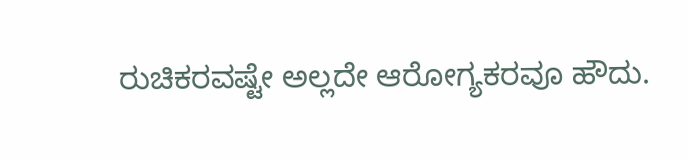ರುಚಿಕರವಷ್ಟೇ ಅಲ್ಲದೇ ಆರೋಗ್ಯಕರವೂ ಹೌದು.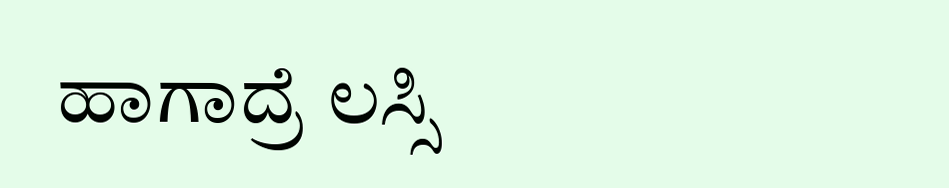ಹಾಗಾದ್ರೆ ಲಸ್ಸಿ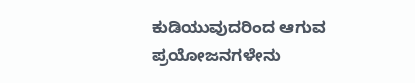ಕುಡಿಯುವುದರಿಂದ ಆಗುವ ಪ್ರಯೋಜನಗಳೇನು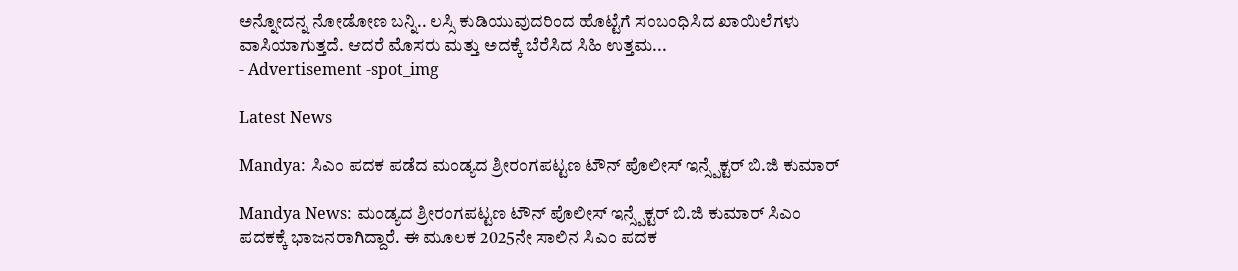ಅನ್ನೋದನ್ನ ನೋಡೋಣ ಬನ್ನಿ.. ಲಸ್ಸಿ ಕುಡಿಯುವುದರಿಂದ ಹೊಟ್ಟೆಗೆ ಸಂಬಂಧಿಸಿದ ಖಾಯಿಲೆಗಳು ವಾಸಿಯಾಗುತ್ತದೆ. ಆದರೆ ಮೊಸರು ಮತ್ತು ಅದಕ್ಕೆ ಬೆರೆಸಿದ ಸಿಹಿ ಉತ್ತಮ...
- Advertisement -spot_img

Latest News

Mandya: ಸಿಎಂ ಪದಕ ಪಡೆದ ಮಂಡ್ಯದ ಶ್ರೀರಂಗಪಟ್ಟಣ ಟೌನ್ ಪೊಲೀಸ್ ಇನ್ಸ್ಪೆಕ್ಟರ್ ಬಿ.ಜಿ ಕುಮಾರ್

Mandya News: ಮಂಡ್ಯದ ಶ್ರೀರಂಗಪಟ್ಟಣ ಟೌನ್ ಪೊಲೀಸ್ ಇನ್ಸ್ಪೆಕ್ಟರ್ ಬಿ.ಜಿ ಕುಮಾರ್ ಸಿಎಂ ಪದಕಕ್ಕೆ ಭಾಜನರಾಗಿದ್ದಾರೆ. ಈ ಮೂಲಕ 2025ನೇ ಸಾಲಿನ ಸಿಎಂ ಪದಕ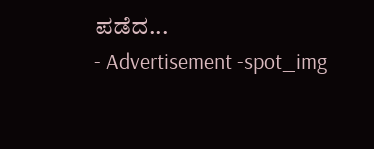ಪಡೆದ...
- Advertisement -spot_img